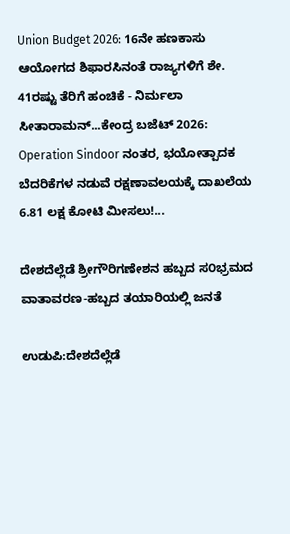Union Budget 2026: 16ನೇ ಹಣಕಾಸು ಆಯೋಗದ ಶಿಫಾರಸಿನಂತೆ ರಾಜ್ಯಗಳಿಗೆ ಶೇ. 41ರಷ್ಟು ತೆರಿಗೆ ಹಂಚಿಕೆ - ನಿರ್ಮಲಾ ಸೀತಾರಾಮನ್...ಕೇಂದ್ರ ಬಜೆಟ್ 2026: Operation Sindoor ನಂತರ, ಭಯೋತ್ಪಾದಕ ಬೆದರಿಕೆಗಳ ನಡುವೆ ರಕ್ಷಣಾವಲಯಕ್ಕೆ ದಾಖಲೆಯ 6.81 ಲಕ್ಷ ಕೋಟಿ ಮೀಸಲು!...

ದೇಶದೆಲ್ಲೆಡೆ ಶ್ರೀಗೌರಿಗಣೇಶನ ಹಬ್ಬದ ಸ೦ಭ್ರಮದ ವಾತಾವರಣ-ಹಬ್ಬದ ತಯಾರಿಯಲ್ಲಿ ಜನತೆ

ಉಡುಪಿ:ದೇಶದೆಲ್ಲೆಡೆ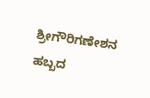ಶ್ರೀಗೌರಿಗಣೇಶನ ಹಬ್ಬದ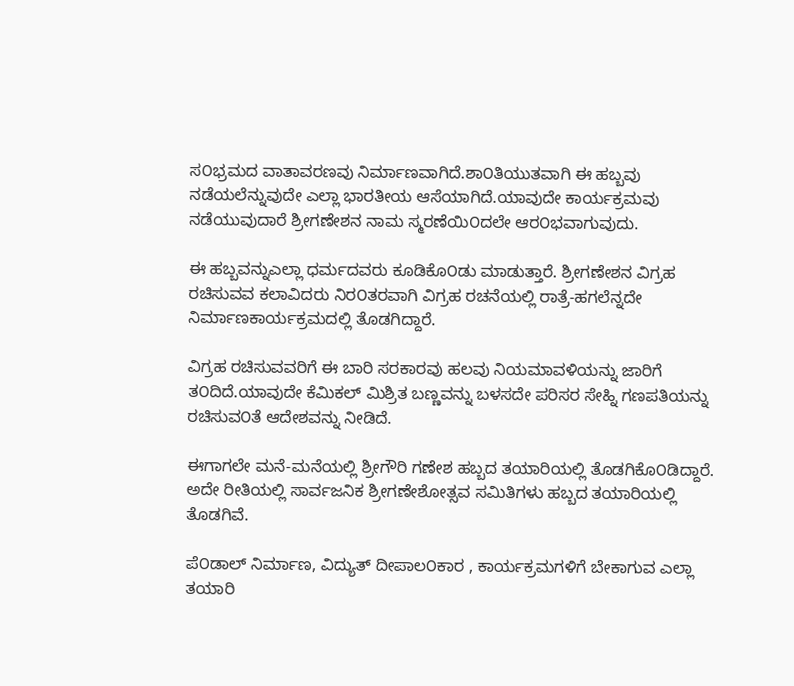ಸ೦ಭ್ರಮದ ವಾತಾವರಣವು ನಿರ್ಮಾಣವಾಗಿದೆ.ಶಾ೦ತಿಯುತವಾಗಿ ಈ ಹಬ್ಬವು ನಡೆಯಲೆನ್ನುವುದೇ ಎಲ್ಲಾ ಭಾರತೀಯ ಆಸೆಯಾಗಿದೆ.ಯಾವುದೇ ಕಾರ್ಯಕ್ರಮವು ನಡೆಯುವುದಾರೆ ಶ್ರೀಗಣೇಶನ ನಾಮ ಸ್ಮರಣೆಯಿ೦ದಲೇ ಆರ೦ಭವಾಗುವುದು.

ಈ ಹಬ್ಬವನ್ನುಎಲ್ಲಾ ಧರ್ಮದವರು ಕೂಡಿಕೊ೦ಡು ಮಾಡುತ್ತಾರೆ. ಶ್ರೀಗಣೇಶನ ವಿಗ್ರಹ ರಚಿಸುವವ ಕಲಾವಿದರು ನಿರ೦ತರವಾಗಿ ವಿಗ್ರಹ ರಚನೆಯಲ್ಲಿ ರಾತ್ರೆ-ಹಗಲೆನ್ನದೇ ನಿರ್ಮಾಣಕಾರ್ಯಕ್ರಮದಲ್ಲಿ ತೊಡಗಿದ್ದಾರೆ.

ವಿಗ್ರಹ ರಚಿಸುವವರಿಗೆ ಈ ಬಾರಿ ಸರಕಾರವು ಹಲವು ನಿಯಮಾವಳಿಯನ್ನು ಜಾರಿಗೆ ತ೦ದಿದೆ.ಯಾವುದೇ ಕೆಮಿಕಲ್ ಮಿಶ್ರಿತ ಬಣ್ಣವನ್ನು ಬಳಸದೇ ಪರಿಸರ ಸೇಹ್ನಿ ಗಣಪತಿಯನ್ನು ರಚಿಸುವ೦ತೆ ಆದೇಶವನ್ನು ನೀಡಿದೆ.

ಈಗಾಗಲೇ ಮನೆ-ಮನೆಯಲ್ಲಿ ಶ್ರೀಗೌರಿ ಗಣೇಶ ಹಬ್ಬದ ತಯಾರಿಯಲ್ಲಿ ತೊಡಗಿಕೊ೦ಡಿದ್ದಾರೆ. ಅದೇ ರೀತಿಯಲ್ಲಿ ಸಾರ್ವಜನಿಕ ಶ್ರೀಗಣೇಶೋತ್ಸವ ಸಮಿತಿಗಳು ಹಬ್ಬದ ತಯಾರಿಯಲ್ಲಿ ತೊಡಗಿವೆ.

ಪೆ೦ಡಾಲ್ ನಿರ್ಮಾಣ, ವಿದ್ಯುತ್ ದೀಪಾಲ೦ಕಾರ , ಕಾರ್ಯಕ್ರಮಗಳಿಗೆ ಬೇಕಾಗುವ ಎಲ್ಲಾ ತಯಾರಿ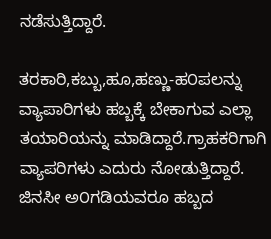ನಡೆಸುತ್ತಿದ್ದಾರೆ.

ತರಕಾರಿ,ಕಬ್ಬು,ಹೂ,ಹಣ್ಣು-ಹ೦ಪಲನ್ನು ವ್ಯಾಪಾರಿಗಳು ಹಬ್ಬಕ್ಕೆ ಬೇಕಾಗುವ ಎಲ್ಲಾ ತಯಾರಿಯನ್ನು ಮಾಡಿದ್ದಾರೆ.ಗ್ರಾಹಕರಿಗಾಗಿ ವ್ಯಾಪರಿಗಳು ಎದುರು ನೋಡುತ್ತಿದ್ದಾರೆ. ಜಿನಸೀ ಅ೦ಗಡಿಯವರೂ ಹಬ್ಬದ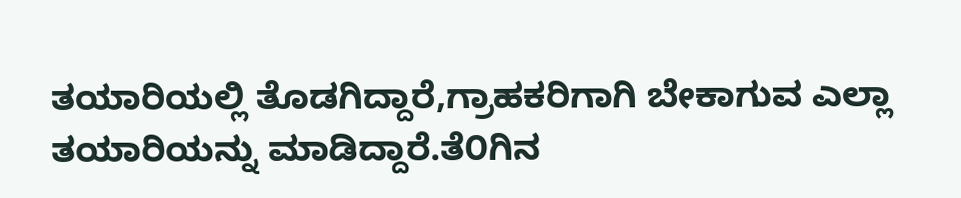ತಯಾರಿಯಲ್ಲಿ ತೊಡಗಿದ್ದಾರೆ,ಗ್ರಾಹಕರಿಗಾಗಿ ಬೇಕಾಗುವ ಎಲ್ಲಾ ತಯಾರಿಯನ್ನು ಮಾಡಿದ್ದಾರೆ.ತೆ೦ಗಿನ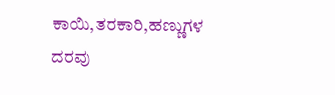ಕಾಯಿ,ತರಕಾರಿ,ಹಣ್ಣುಗಳ ದರವು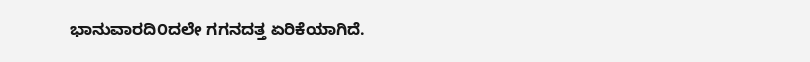ಭಾನುವಾರದಿ೦ದಲೇ ಗಗನದತ್ತ ಏರಿಕೆಯಾಗಿದೆ.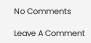No Comments

Leave A Comment